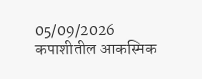05/09/2026
कपाशीतील आकस्मिक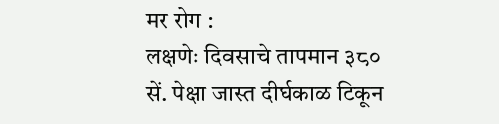मर रोग :
लक्षणेः दिवसाचे तापमान ३८० सें. पेक्षा जास्त दीर्घकाळ टिकून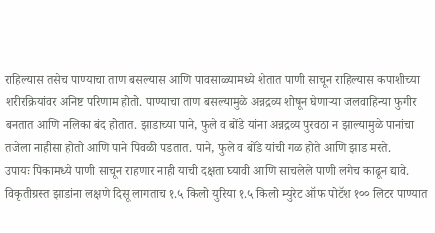राहिल्यास तसेच पाण्याचा ताण बसल्यास आणि पावसाळ्यामध्ये शेतात पाणी साचून राहिल्यास कपाशीच्या शरीरक्रियांवर अनिष्ट परिणाम होतो. पाण्याचा ताण बसल्यामुळे अन्नद्रव्य शोषून घेणाऱ्या जलवाहिन्या फुगीर बनतात आणि नलिका बंद होतात. झाडाच्या पाने, फुले व बोंडे यांना अन्नद्रव्य पुरवठा न झाल्यामुळे पानांचा तजेला नाहीसा होतो आणि पाने पिवळी पडतात. पाने, फुले व बोंडे यांची गळ होते आणि झाड मरते.
उपायः पिकामध्ये पाणी साचून राहणार नाही याची दक्षता घ्यावी आणि साचलेले पाणी लगेच काढून द्यावे. विकृतीग्रस्त झाडांना लक्षणे दिसू लागताच १.५ किलो युरिया १.५ किलो म्युरेट ऑफ पोटॅश १०० लिटर पाण्यात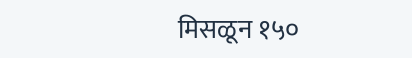मिसळून १५०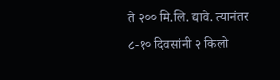ते २०० मि.लि. द्यावे. त्यानंतर ८-१० दिवसांनी २ किलो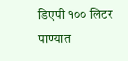डिएपी १०० लिटर पाण्यात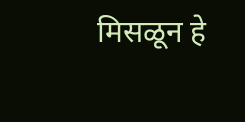मिसळून हे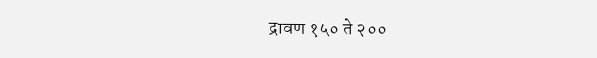द्रावण १५० ते २००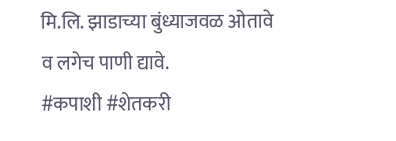मि.लि. झाडाच्या बुंध्याजवळ ओतावे व लगेच पाणी द्यावे.
#कपाशी #शेतकरी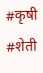#कृषी #शेती